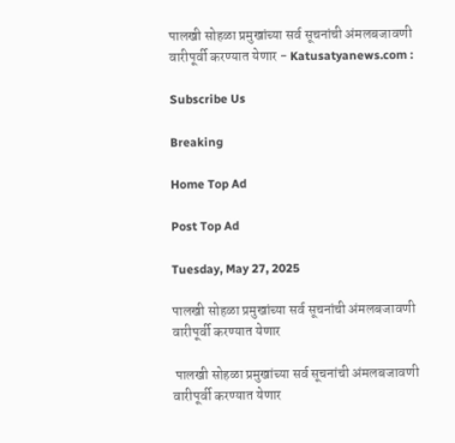पालखी सोहळा प्रमुखांच्या सर्व सूचनांची अंमलबजावणी वारीपूर्वी करण्यात येणार - Katusatyanews.com :

Subscribe Us

Breaking

Home Top Ad

Post Top Ad

Tuesday, May 27, 2025

पालखी सोहळा प्रमुखांच्या सर्व सूचनांची अंमलबजावणी वारीपूर्वी करण्यात येणार

 पालखी सोहळा प्रमुखांच्या सर्व सूचनांची अंमलबजावणी वारीपूर्वी करण्यात येणार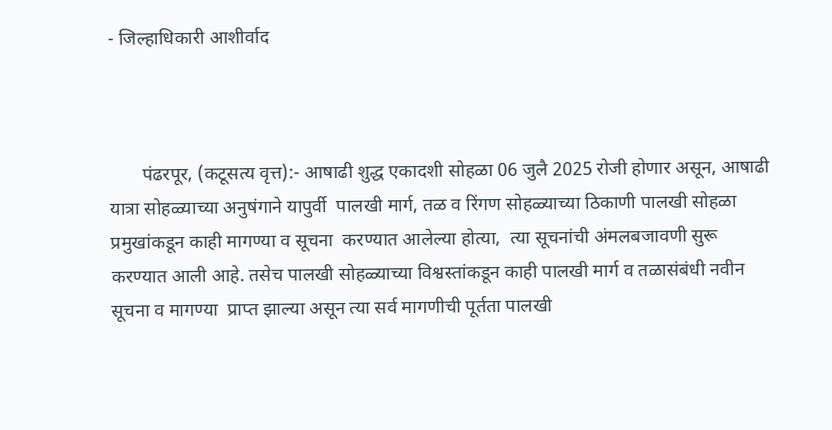- जिल्हाधिकारी आशीर्वाद



       पंढरपूर, (कटूसत्य वृत्त):- आषाढी शुद्ध एकादशी सोहळा 06 जुलै 2025 रोजी होणार असून, आषाढी यात्रा सोहळ्याच्या अनुषंगाने यापुर्वी  पालखी मार्ग, तळ व रिंगण सोहळ्याच्या ठिकाणी पालखी सोहळा प्रमुखांकडून काही मागण्या व सूचना  करण्यात आलेल्या होत्या,  त्या सूचनांची अंमलबजावणी सुरू करण्यात आली आहे. तसेच पालखी सोहळ्याच्या विश्वस्तांकडून काही पालखी मार्ग व तळासंबंधी नवीन सूचना व मागण्या  प्राप्त झाल्या असून त्या सर्व मागणीची पूर्तता पालखी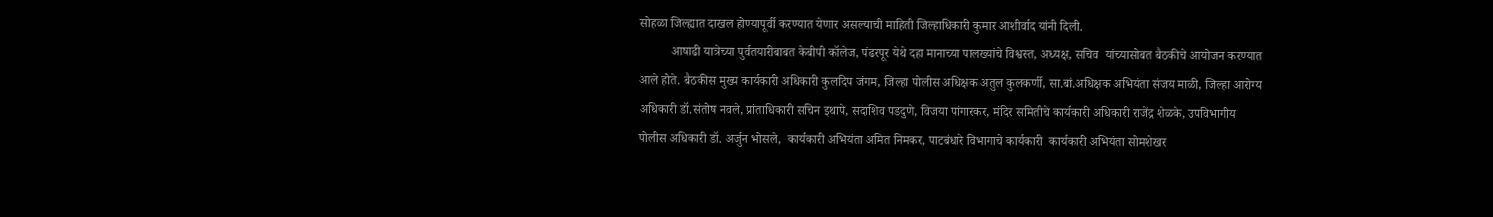सोहळा जिल्ह्यात दाखल होण्यापूर्वी करण्यात येणार असल्याची माहिती जिल्हाधिकारी कुमार आशीर्वाद यांनी दिली.
          आषाढी यात्रेच्या पुर्वतयारीबाबत केबीपी कॉलेज, पंढरपूर येथे दहा मानाच्या पालख्यांचे विश्वस्त, अध्यक्ष, सचिव  यांच्यासोबत बैठकीचे आयोजन करण्यात आले होते. बैठकीस मुख्य कार्यकारी अधिकारी कुलदिप जंगम, जिल्हा पोलीस अधिक्षक अतुल कुलकर्णी, सा.बां.अधिक्षक अभियंता संजय माळी, जिल्हा आरोग्य अधिकारी डॉ.संतोष नवले, प्रांताधिकारी सचिन इथापे, सदाशिव पडदुणे, विजया पांगारकर, मंदिर समितीचे कार्यकारी अधिकारी राजेंद्र शेळके, उपविभागीय पोलीस अधिकारी डॉ. अर्जुन भोसले,  कार्यकारी अभियंता अमित निमकर, पाटबंधारे विभागाचे कार्यकारी  कार्यकारी अभियंता सोमशेखर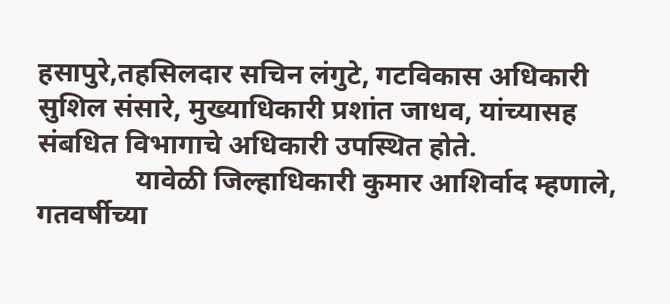हसापुरे,तहसिलदार सचिन लंगुटे, गटविकास अधिकारी सुशिल संसारे, मुख्याधिकारी प्रशांत जाधव, यांच्यासह संबधित विभागाचे अधिकारी उपस्थित होते.
              यावेळी जिल्हाधिकारी कुमार आशिर्वाद म्हणाले, गतवर्षीच्या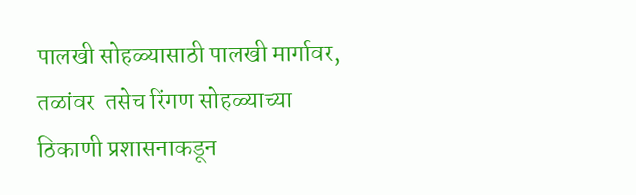पालखी सोहळ्यासाठी पालखी मार्गावर, तळांवर  तसेच रिंगण सोहळ्याच्या  ठिकाणी प्रशासनाकडून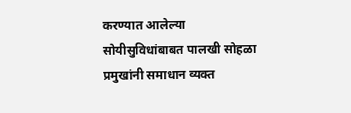करण्यात आलेल्या सोयीसुविधांबाबत पालखी सोहळा प्रमुखांनी समाधान व्यक्त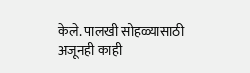केले. पालखी सोहळ्यासाठी अजूनही काही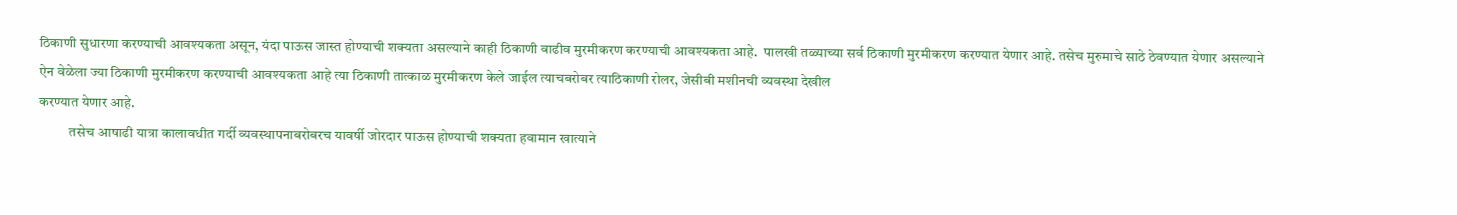ठिकाणी सुधारणा करण्याची आवश्यकता असून, यंदा पाऊस जास्त होण्याची शक्यता असल्याने काही ठिकाणी वाढीव मुरमीकरण करण्याची आवश्यकता आहे.  पालखी तळ्याच्या सर्व ठिकाणी मुरमीकरण करण्यात येणार आहे. तसेच मुरुमाचे साठे ठेवण्यात येणार असल्याने  ऐन वेळेला ज्या ठिकाणी मुरमीकरण करण्याची आवश्यकता आहे त्या ठिकाणी तात्काळ मुरमीकरण केले जाईल त्याचबरोबर त्याठिकाणी रोलर, जेसीबी मशीनची व्यवस्था देखील
करण्यात येणार आहे.
           तसेच आषाढी यात्रा कालावधीत गर्दी व्यवस्थापनाबरोबरच यावर्षी जोरदार पाऊस होण्याची शक्यता हवामान खात्याने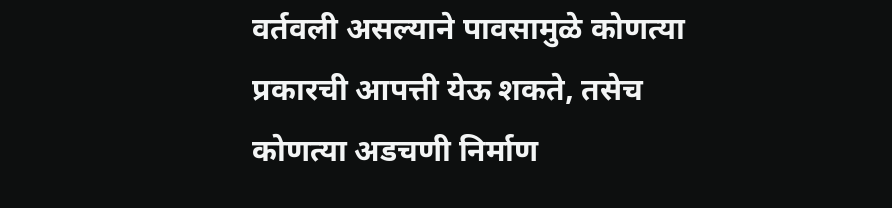वर्तवली असल्याने पावसामुळे कोणत्या प्रकारची आपत्ती येऊ शकते, तसेच कोणत्या अडचणी निर्माण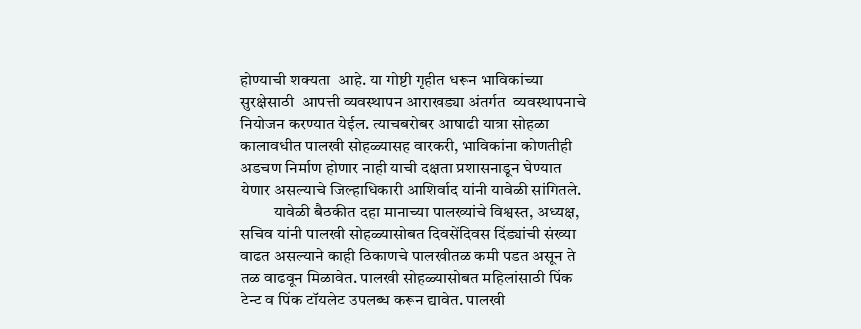होण्याची शक्यता  आहे. या गोष्टी गृहीत धरून भाविकांच्या सुरक्षेसाठी  आपत्ती व्यवस्थापन आराखड्या अंतर्गत  व्यवस्थापनाचे नियोजन करण्यात येईल. त्याचबरोबर आषाढी यात्रा सोहळा कालावधीत पालखी सोहळ्यासह वारकरी, भाविकांना कोणतीही अडचण निर्माण होणार नाही याची दक्षता प्रशासनाडून घेण्यात येणार असल्याचे जिल्हाधिकारी आशिर्वाद यांनी यावेळी सांगितले.
          यावेळी बैठकीत दहा मानाच्या पालख्यांचे विश्वस्त, अध्यक्ष, सचिव यांनी पालखी सोहळ्यासोबत दिवसेंदिवस दिंड्यांची संख्या वाढत असल्याने काही ठिकाणचे पालखीतळ कमी पडत असून ते तळ वाढवून मिळावेत. पालखी सोहळ्यासोबत महिलांसाठी पिंक टेन्ट व पिंक टॉयलेट उपलब्ध करून द्यावेत. पालखी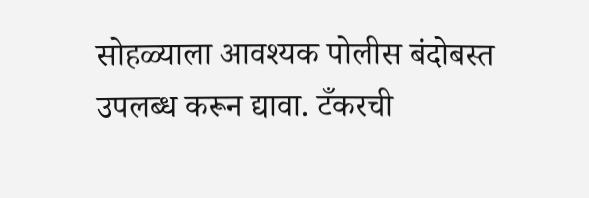सोहळ्याला आवश्यक पोलीस बंदोबस्त उपलब्ध करून द्यावा. टँकरची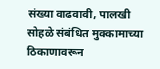संख्या वाढवावी, पालखी सोहळे संबंधित मुक्कामाच्या ठिकाणावरून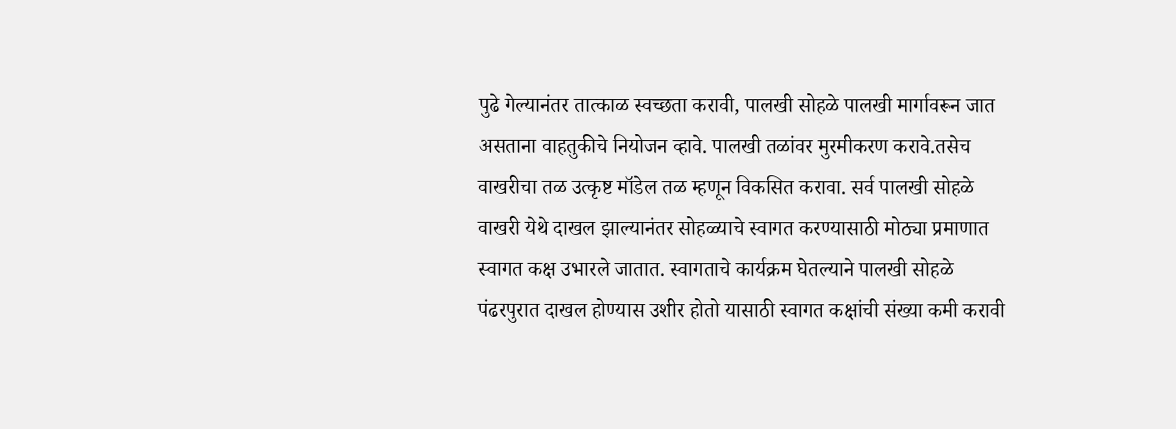पुढे गेल्यानंतर तात्काळ स्वच्छता करावी, पालखी सोहळे पालखी मार्गावरून जात असताना वाहतुकीचे नियोजन व्हावे. पालखी तळांवर मुरमीकरण करावे.तसेच वाखरीचा तळ उत्कृष्ट मॉडेल तळ म्हणून विकसित करावा. सर्व पालखी सोहळे वाखरी येथे दाखल झाल्यानंतर सोहळ्याचे स्वागत करण्यासाठी मोठ्या प्रमाणात स्वागत कक्ष उभारले जातात. स्वागताचे कार्यक्रम घेतल्याने पालखी सोहळे पंढरपुरात दाखल होण्यास उशीर होतो यासाठी स्वागत कक्षांची संख्या कमी करावी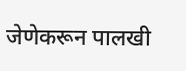जेणेकरून पालखी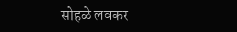सोहळे लवकर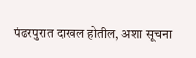पंढरपुरात दाखल होतील, अशा सूचना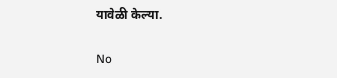यावेळी केल्या.

No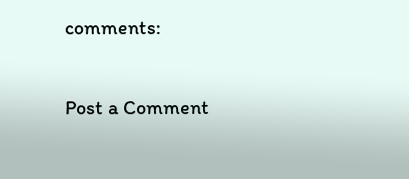comments:

Post a Comment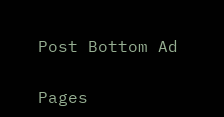Post Bottom Ad

Pages